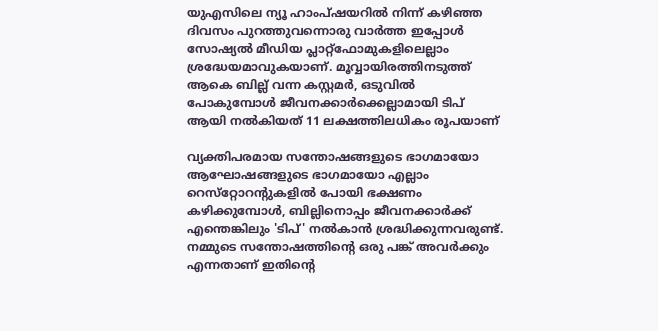യുഎസിലെ ന്യൂ ഹാംപ്ഷയറില്‍ നിന്ന് കഴിഞ്ഞ ദിവസം പുറത്തുവന്നൊരു വാര്‍ത്ത ഇപ്പോള്‍ സോഷ്യല്‍ മീഡിയ പ്ലാറ്റ്‌ഫോമുകളിലെല്ലാം ശ്രദ്ധേയമാവുകയാണ്. മൂവ്വായിരത്തിനടുത്ത് ആകെ ബില്ല് വന്ന കസ്റ്റമര്‍, ഒടുവില്‍ പോകുമ്പോള്‍ ജീവനക്കാര്‍ക്കെല്ലാമായി ടിപ് ആയി നല്‍കിയത് 11 ലക്ഷത്തിലധികം രൂപയാണ്

വ്യക്തിപരമായ സന്തോഷങ്ങളുടെ ഭാഗമായോ ആഘോഷങ്ങളുടെ ഭാഗമായോ എല്ലാം റെസ്‌റ്റോറന്റുകളില്‍ പോയി ഭക്ഷണം കഴിക്കുമ്പോള്‍, ബില്ലിനൊപ്പം ജീവനക്കാര്‍ക്ക് എന്തെങ്കിലും 'ടിപ്' നല്‍കാന്‍ ശ്രദ്ധിക്കുന്നവരുണ്ട്. നമ്മുടെ സന്തോഷത്തിന്റെ ഒരു പങ്ക് അവര്‍ക്കും എന്നതാണ് ഇതിന്റെ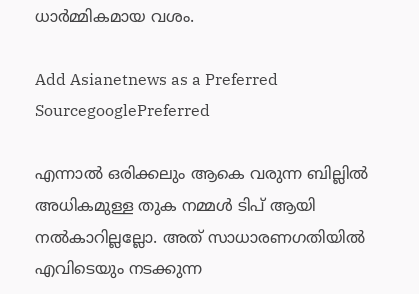ധാര്‍മ്മികമായ വശം.

Add Asianetnews as a Preferred SourcegooglePreferred

എന്നാല്‍ ഒരിക്കലും ആകെ വരുന്ന ബില്ലില്‍ അധികമുള്ള തുക നമ്മള്‍ ടിപ് ആയി നല്‍കാറില്ലല്ലോ. അത് സാധാരണഗതിയില്‍ എവിടെയും നടക്കുന്ന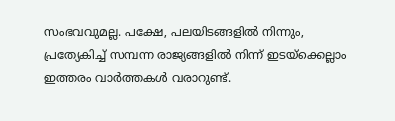സംഭവവുമല്ല. പക്ഷേ, പലയിടങ്ങളില്‍ നിന്നും, പ്രത്യേകിച്ച് സമ്പന്ന രാജ്യങ്ങളില്‍ നിന്ന് ഇടയ്‌ക്കെല്ലാം ഇത്തരം വാര്‍ത്തകള്‍ വരാറുണ്ട്.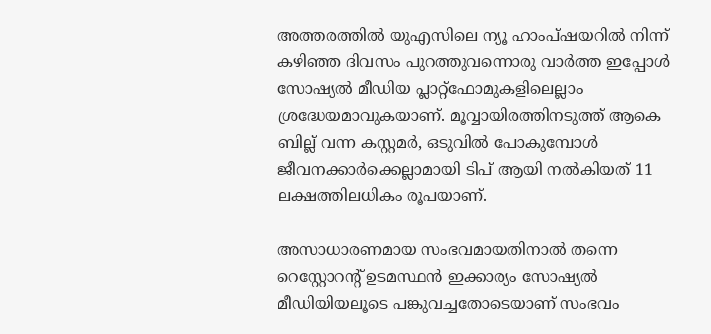അത്തരത്തില്‍ യുഎസിലെ ന്യൂ ഹാംപ്ഷയറില്‍ നിന്ന് കഴിഞ്ഞ ദിവസം പുറത്തുവന്നൊരു വാര്‍ത്ത ഇപ്പോള്‍ സോഷ്യല്‍ മീഡിയ പ്ലാറ്റ്‌ഫോമുകളിലെല്ലാം ശ്രദ്ധേയമാവുകയാണ്. മൂവ്വായിരത്തിനടുത്ത് ആകെ ബില്ല് വന്ന കസ്റ്റമര്‍, ഒടുവില്‍ പോകുമ്പോള്‍ ജീവനക്കാര്‍ക്കെല്ലാമായി ടിപ് ആയി നല്‍കിയത് 11 ലക്ഷത്തിലധികം രൂപയാണ്.

അസാധാരണമായ സംഭവമായതിനാല്‍ തന്നെ റെസ്റ്റോറന്റ് ഉടമസ്ഥന്‍ ഇക്കാര്യം സോഷ്യല്‍ മീഡിയിയലൂടെ പങ്കുവച്ചതോടെയാണ് സംഭവം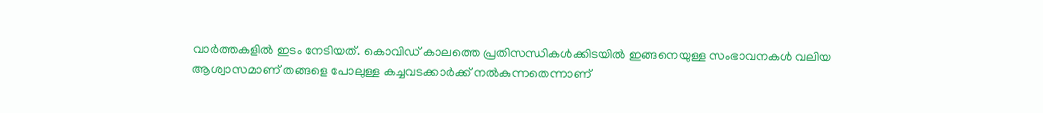വാര്‍ത്തകളില്‍ ഇടം നേടിയത്. കൊവിഡ് കാലത്തെ പ്രതിസന്ധികള്‍ക്കിടയില്‍ ഇങ്ങനെയുള്ള സംഭാവനകള്‍ വലിയ ആശ്വാസമാണ് തങ്ങളെ പോലുള്ള കച്ചവടക്കാര്‍ക്ക് നല്‍കുന്നതെന്നാണ്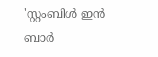'സ്റ്റംബിള്‍ ഇന്‍ ബാര്‍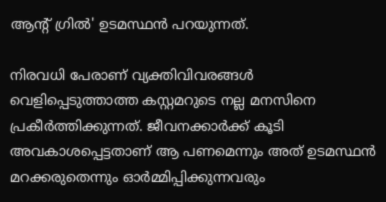ആന്റ് ഗ്രില്‍' ഉടമസ്ഥന്‍ പറയുന്നത്.

നിരവധി പേരാണ് വ്യക്തിവിവരങ്ങള്‍ വെളിപ്പെടുത്താത്ത കസ്റ്റമറുടെ നല്ല മനസിനെ പ്രകീര്‍ത്തിക്കുന്നത്. ജീവനക്കാര്‍ക്ക് കൂടി അവകാശപ്പെട്ടതാണ് ആ പണമെന്നും അത് ഉടമസ്ഥന്‍ മറക്കരുതെന്നും ഓര്‍മ്മിപ്പിക്കുന്നവരും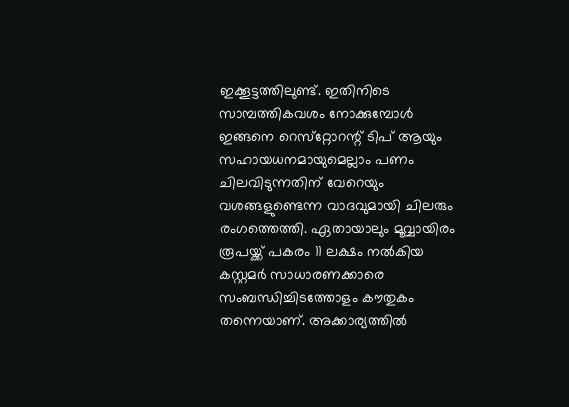ഇക്കൂട്ടത്തിലുണ്ട്. ഇതിനിടെ സാമ്പത്തികവശം നോക്കുമ്പോള്‍ ഇങ്ങനെ റെസ്‌റ്റോറന്റ് ടിപ് ആയും സഹായധനമായുമെല്ലാം പണം ചിലവിടുന്നതിന് വേറെയും വശങ്ങളുണ്ടെന്ന വാദവുമായി ചിലരും രംഗത്തെത്തി. ഏതായാലും മൂവ്വായിരം രൂപയ്ക്ക് പകരം 11 ലക്ഷം നല്‍കിയ കസ്റ്റമര്‍ സാധാരണക്കാരെ സംബന്ധിച്ചിടത്തോളം കൗതുകം തന്നെയാണ്. അക്കാര്യത്തില്‍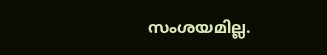സംശയമില്ല.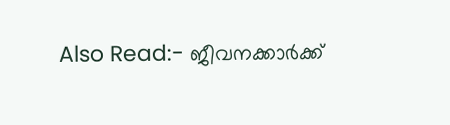Also Read:- ജീവനക്കാര്‍ക്ക്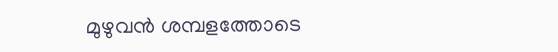മുഴുവന്‍ ശമ്പളത്തോടെ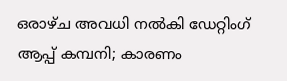ഒരാഴ്ച അവധി നല്‍കി ഡേറ്റിംഗ് ആപ്പ് കമ്പനി; കാരണം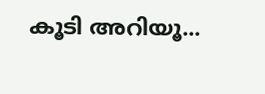കൂടി അറിയൂ...